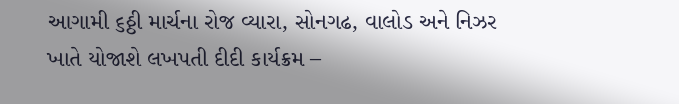આગામી ૬ઠ્ઠી માર્ચના રોજ વ્યારા, સોનગઢ, વાલોડ અને નિઝર ખાતે યોજાશે લખપતી દીદી કાર્યક્રમ –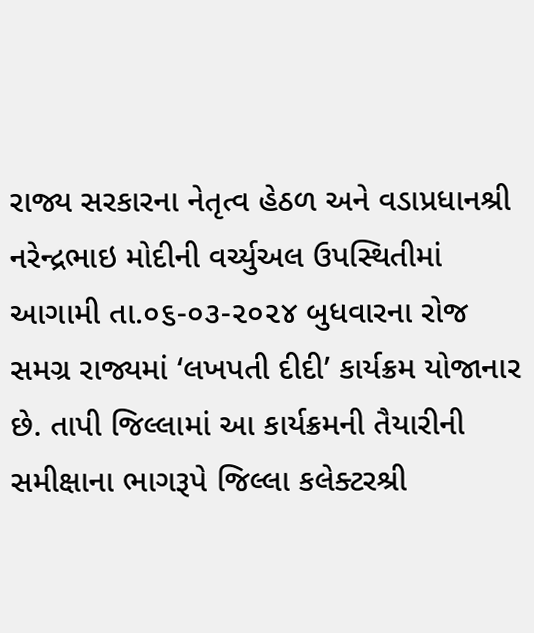રાજ્ય સરકારના નેતૃત્વ હેઠળ અને વડાપ્રધાનશ્રી નરેન્દ્રભાઇ મોદીની વર્ચ્યુઅલ ઉપસ્થિતીમાં આગામી તા.૦૬-૦૩-૨૦૨૪ બુધવારના રોજ સમગ્ર રાજ્યમાં ‘લખપતી દીદી’ કાર્યક્રમ યોજાનાર છે. તાપી જિલ્લામાં આ કાર્યક્રમની તૈયારીની સમીક્ષાના ભાગરૂપે જિલ્લા કલેક્ટરશ્રી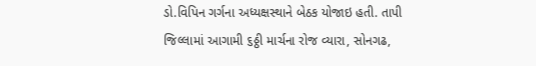ડો.વિપિન ગર્ગના અધ્યક્ષસ્થાને બેઠક યોજાઇ હતી. તાપી જિલ્લામાં આગામી ૬ઠ્ઠી માર્ચના રોજ વ્યારા, સોનગઢ,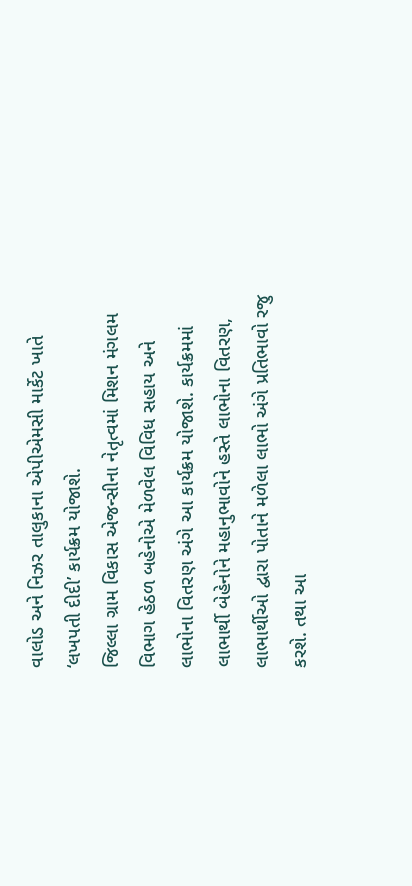વાલોડ અને નિઝર તાલુકાના એપીએમસી માર્કેટ ખાતે ‘લખપતી દીદી’ કાર્યક્રમ યોજાશે.
જિલ્લા ગ્રામ વિકાસ એજન્સીના નેતૃત્વમાં મિશન મંગલમ વિભાગ હેઠળ બહેનોએ મેળવેલ વિવિધ સહાય અને લાભોના વિતરણ અંગે આ કાર્યક્રમ યોજાશે. કાર્યક્રમમાં લાભાર્થી બેહેનોને મહાનુભાવોને હસ્તે લાભોના વિતરણ, લાભાર્થીઓ દ્વારા પોતાને મળેલા લાભો અંગે પ્રતિભાવો રજુ કરશે. તથા આ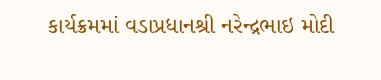કાર્યક્રમમાં વડાપ્રધાનશ્રી નરેન્દ્રભાઇ મોદી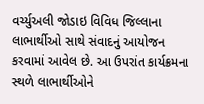વર્ચ્યુઅલી જોડાઇ વિવિધ જિલ્લાના લાભાર્થીઓ સાથે સંવાદનું આયોજન કરવામાં આવેલ છે. આ ઉપરાંત કાર્યક્રમના સ્થળે લાભાર્થીઓને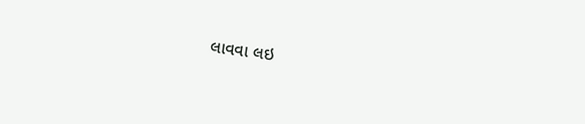લાવવા લઇ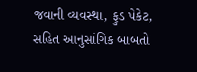જવાની વ્યવસ્થા, ફુડ પેકેટ, સહિત આનુસાંગિક બાબતો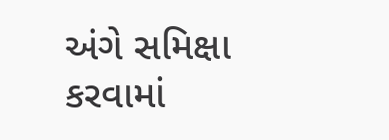અંગે સમિક્ષા કરવામાં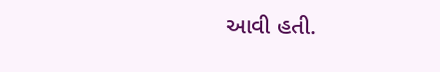આવી હતી.